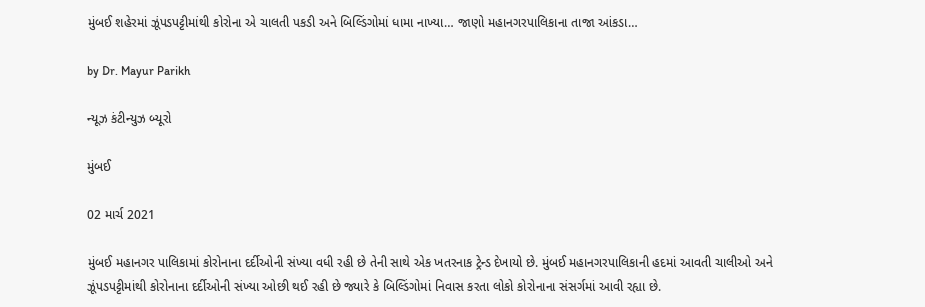મુંબઈ શહેરમાં ઝૂંપડપટ્ટીમાંથી કોરોના એ ચાલતી પકડી અને બિલ્ડિંગોમાં ધામા નાખ્યા… જાણો મહાનગરપાલિકાના તાજા આંકડા…

by Dr. Mayur Parikh

ન્યૂઝ કંટીન્યુઝ બ્યૂરો

મુંબઈ

02 માર્ચ 2021

મુંબઈ મહાનગર પાલિકામાં કોરોનાના દર્દીઓની સંખ્યા વધી રહી છે તેની સાથે એક ખતરનાક ટ્રેન્ડ દેખાયો છે. મુંબઈ મહાનગરપાલિકાની હદમાં આવતી ચાલીઓ અને ઝૂંપડપટ્ટીમાંથી કોરોનાના દર્દીઓની સંખ્યા ઓછી થઈ રહી છે જ્યારે કે બિલ્ડિંગોમાં નિવાસ કરતા લોકો કોરોનાના સંસર્ગમાં આવી રહ્યા છે.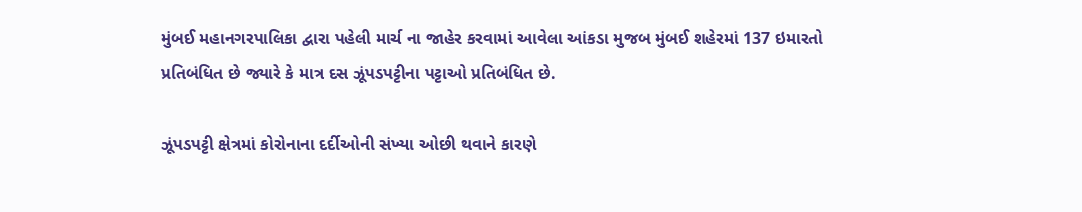મુંબઈ મહાનગરપાલિકા દ્વારા પહેલી માર્ચ ના જાહેર કરવામાં આવેલા આંકડા મુજબ મુંબઈ શહેરમાં 137 ઇમારતો પ્રતિબંધિત છે જ્યારે કે માત્ર દસ ઝૂંપડપટ્ટીના પટ્ટાઓ પ્રતિબંધિત છે.

ઝૂંપડપટ્ટી ક્ષેત્રમાં કોરોનાના દર્દીઓની સંખ્યા ઓછી થવાને કારણે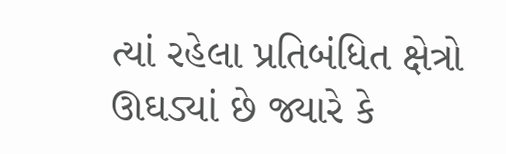ત્યાં રહેલા પ્રતિબંધિત ક્ષેત્રો ઊઘડ્યાં છે જ્યારે કે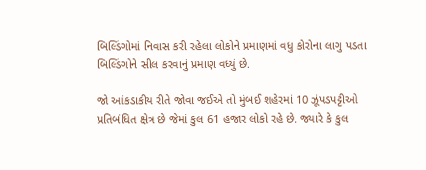બિલ્ડિંગોમાં નિવાસ કરી રહેલા લોકોને પ્રમાણમાં વધુ કોરોના લાગુ પડતા બિલ્ડિંગોને સીલ કરવાનું પ્રમાણ વધ્યું છે.

જો આંકડાકીય રીતે જોવા જઈએ તો મુંબઈ શહેરમાં 10 ઝૂંપડપટ્ટીઓ પ્રતિબંધિત ક્ષેત્ર છે જેમાં કુલ 61 હજાર લોકો રહે છે. જ્યારે કે કુલ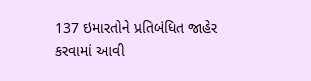137 ઇમારતોને પ્રતિબંધિત જાહેર કરવામાં આવી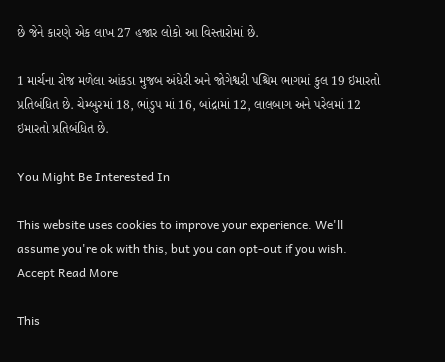છે જેને કારણે એક લાખ 27 હજાર લોકો આ વિસ્તારોમાં છે.

1 માર્ચના રોજ મળેલા આંકડા મુજબ અંધેરી અને જોગેશ્વરી પશ્ચિમ ભાગમાં કુલ 19 ઇમારતો પ્રતિબંધિત છે. ચેમ્બુરમાં 18, ભાંડુપ માં 16, બાંદ્રામાં 12, લાલબાગ અને પરેલમાં 12 ઇમારતો પ્રતિબંધિત છે.

You Might Be Interested In

This website uses cookies to improve your experience. We'll assume you're ok with this, but you can opt-out if you wish. Accept Read More

This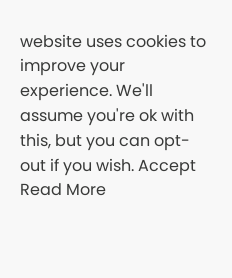website uses cookies to improve your experience. We'll assume you're ok with this, but you can opt-out if you wish. Accept Read More